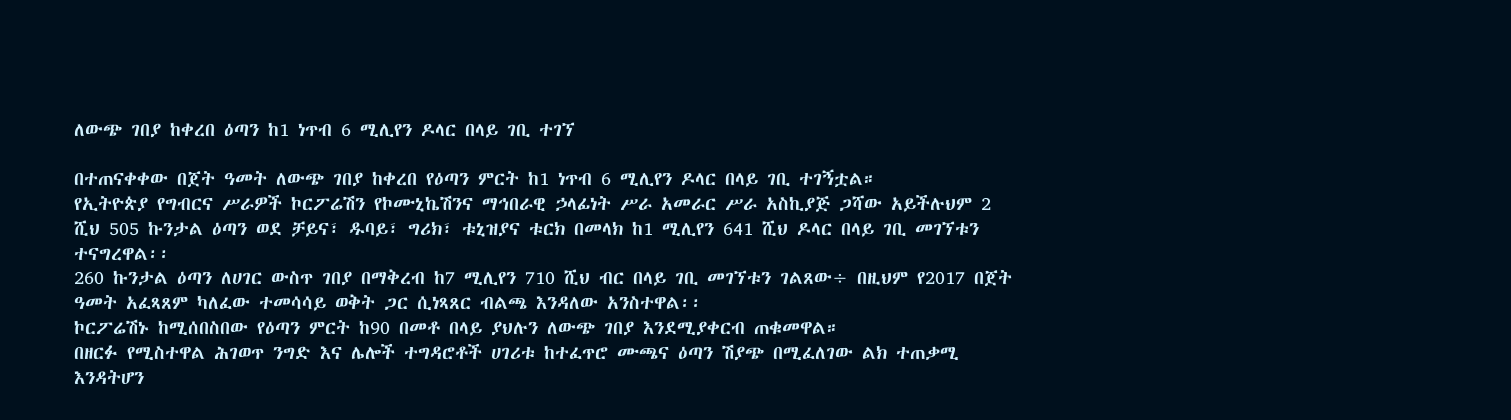ለውጭ ገበያ ከቀረበ ዕጣን ከ1 ነጥብ 6 ሚሊየን ዶላር በላይ ገቢ ተገኘ

በተጠናቀቀው በጀት ዓመት ለውጭ ገበያ ከቀረበ የዕጣን ምርት ከ1 ነጥብ 6 ሚሊየን ዶላር በላይ ገቢ ተገኝቷል።
የኢትዮጵያ የግብርና ሥራዎች ኮርፖሬሽን የኮሙኒኬሽንና ማኅበራዊ ኃላፊነት ሥራ አመራር ሥራ አስኪያጅ ጋሻው አይችሉህም 2 ሺህ 505 ኩንታል ዕጣን ወደ ቻይና፣ ዱባይ፣ ግሪክ፣ ቱኒዝያና ቱርክ በመላክ ከ1 ሚሊየን 641 ሺህ ዶላር በላይ ገቢ መገኘቱን ተናግረዋል፡፡
260 ኩንታል ዕጣን ለሀገር ውስጥ ገበያ በማቅረብ ከ7 ሚሊየን 710 ሺህ ብር በላይ ገቢ መገኘቱን ገልጸው÷ በዚህም የ2017 በጀት ዓመት አፈጻጸም ካለፈው ተመሳሳይ ወቅት ጋር ሲነጻጸር ብልጫ እንዳለው አንስተዋል፡፡
ኮርፖሬሽኑ ከሚሰበስበው የዕጣን ምርት ከ90 በመቶ በላይ ያህሉን ለውጭ ገበያ እንደሚያቀርብ ጠቁመዋል።
በዘርፉ የሚስተዋል ሕገወጥ ንግድ እና ሌሎች ተግዳሮቶች ሀገሪቱ ከተፈጥሮ ሙጫና ዕጣን ሽያጭ በሚፈለገው ልክ ተጠቃሚ እንዳትሆን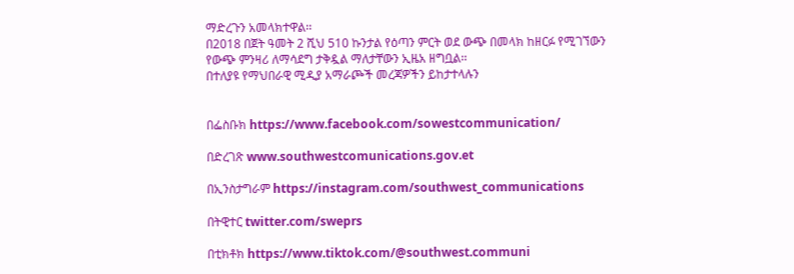ማድረጉን አመላክተዋል፡፡
በ2018 በጀት ዓመት 2 ሺህ 510 ኩንታል የዕጣን ምርት ወደ ውጭ በመላክ ከዘርፉ የሚገኘውን የውጭ ምንዛሪ ለማሳደግ ታቅዷል ማለታቸውን ኢዜአ ዘግቧል፡፡
በተለያዩ የማህበራዊ ሚዲያ አማራጮች መረጃዎችን ይከታተላሉን


በፌስቡክ https://www.facebook.com/sowestcommunication/

በድረገጽ www.southwestcomunications.gov.et

በኢንስታግራም https://instagram.com/southwest_communications

በትዊተር twitter.com/sweprs

በቲክቶክ https://www.tiktok.com/@southwest.communi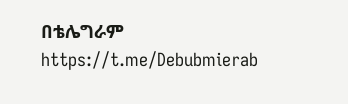በቴሌግራም https://t.me/Debubmierab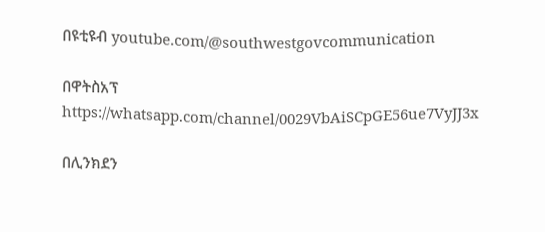በዩቲዩብ youtube.com/@southwestgovcommunication

በዋትስአፕ
https://whatsapp.com/channel/0029VbAiSCpGE56ue7VyJJ3x

በሊንክደን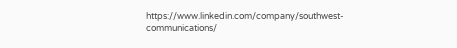https://www.linkedin.com/company/southwest-communications/